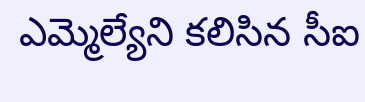ఎమ్మెల్యేని కలిసిన సీఐ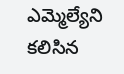ఎమ్మెల్యేని కలిసిన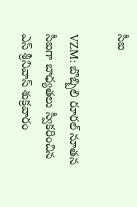సీఐ

VZM: బొబ్బిలి రూరల్ నూతన సీఐగా బాధ్యతలు స్వీకరించిన ఎస్ శ్రీనివాస్ శుక్రవారం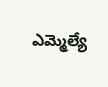ఎమ్మెల్యే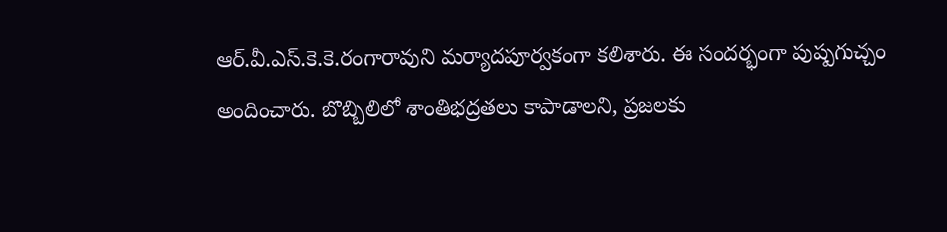ఆర్.వీ.ఎస్.కె.కె.రంగారావుని మర్యాదపూర్వకంగా కలిశారు. ఈ సందర్భంగా పుష్పగుచ్చం అందించారు. బొబ్బిలిలో శాంతిభద్రతలు కాపాడాలని, ప్రజలకు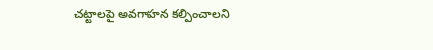చట్టాలపై అవగాహన కల్పించాలని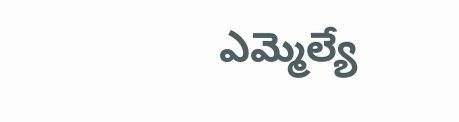ఎమ్మెల్యే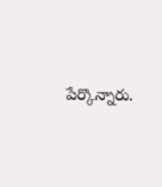పేర్కొన్నారు.